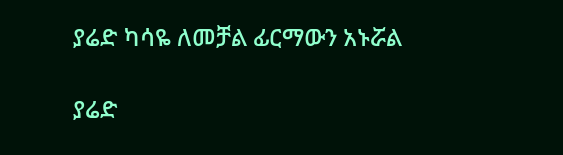ያሬድ ካሳዬ ለመቻል ፊርማውን አኑሯል

ያሬድ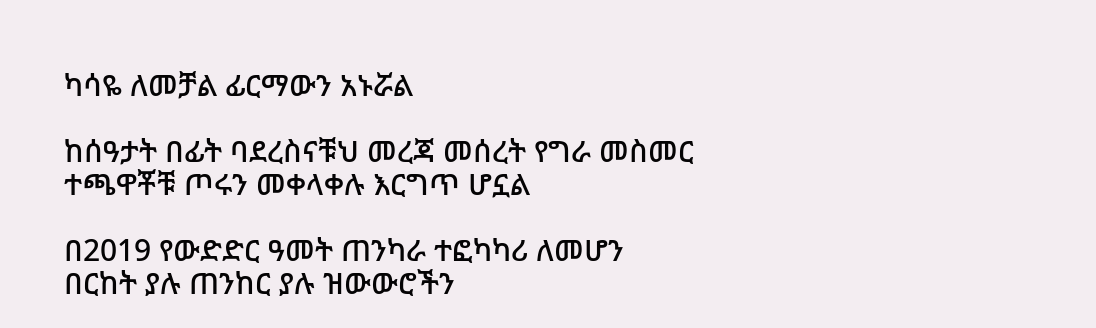ካሳዬ ለመቻል ፊርማውን አኑሯል

ከሰዓታት በፊት ባደረስናቹህ መረጃ መሰረት የግራ መስመር ተጫዋቾቹ ጦሩን መቀላቀሉ እርግጥ ሆኗል

በ2019 የውድድር ዓመት ጠንካራ ተፎካካሪ ለመሆን በርከት ያሉ ጠንከር ያሉ ዝውውሮችን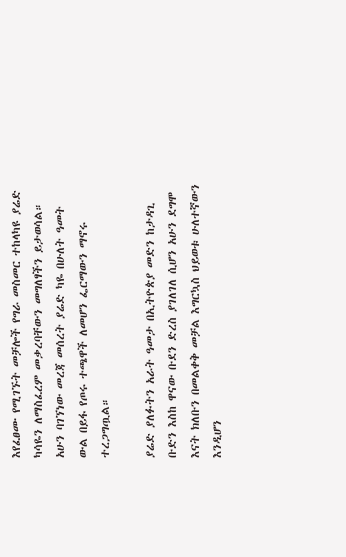እየፈፀሙ የሚገኙት መቻሎች የግራ መስመር ተከላካዩ ያሬድ ካሳዬን ለማስፈረም መቃረባቸውን መግለፃችን ይታወሳል። አሁን ባገኘነው መረጃ መሰረት ያሬድ ካዬ በሁለት ዓመት ውል በይፋ የጦሩ ተጫዋች ለመሆን ፌርማውን ማኖሩ ተረጋግጧል።

ያሬድ ያለፉትን አራት ዓመታ በኢትዮጵያ መድን ከታዳጊ ቡድን እስከ ዋናው ቡደን ድረስ ያገለገለ ሲሆን አሁን ደግሞ እናት ክለቡን በመልቀቅ መቻል እግርኳስ ህይወቱ ሁለተኛውን እንዲሆን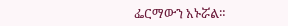ፌርማውን አኑሯል።